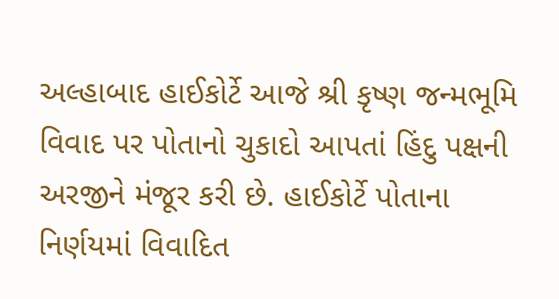અલ્હાબાદ હાઈકોર્ટે આજે શ્રી કૃષ્ણ જન્મભૂમિ વિવાદ પર પોતાનો ચુકાદો આપતાં હિંદુ પક્ષની અરજીને મંજૂર કરી છે. હાઈકોર્ટે પોતાના નિર્ણયમાં વિવાદિત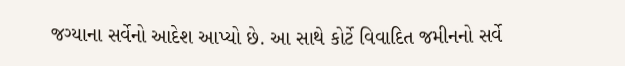જગ્યાના સર્વેનો આદેશ આપ્યો છે. આ સાથે કોર્ટે વિવાદિત જમીનનો સર્વે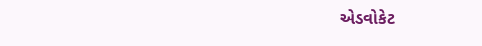એડવોકેટ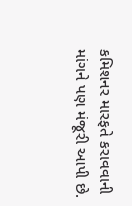કમિશનર મારફતે કરાવવાની માંગને પણ મંજૂરી આપી છે.